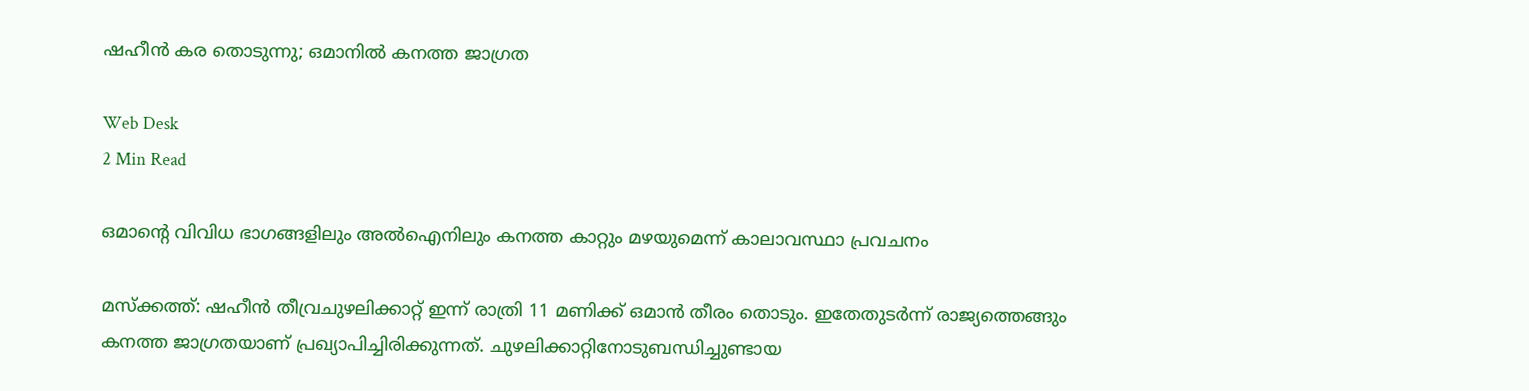ഷഹീന്‍ കര തൊടുന്നു; ഒമാനില്‍ കനത്ത ജാഗ്രത

Web Desk
2 Min Read

ഒമാന്റെ വിവിധ ഭാഗങ്ങളിലും അല്‍ഐനിലും കനത്ത കാറ്റും മഴയുമെന്ന് കാലാവസ്ഥാ പ്രവചനം

മസ്‌ക്കത്ത്: ഷഹീന്‍ തീവ്രചുഴലിക്കാറ്റ് ഇന്ന് രാത്രി 11 മണിക്ക് ഒമാന്‍ തീരം തൊടും. ഇതേതുടര്‍ന്ന് രാജ്യത്തെങ്ങും കനത്ത ജാഗ്രതയാണ് പ്രഖ്യാപിച്ചിരിക്കുന്നത്. ചുഴലിക്കാറ്റിനോടുബന്ധിച്ചുണ്ടായ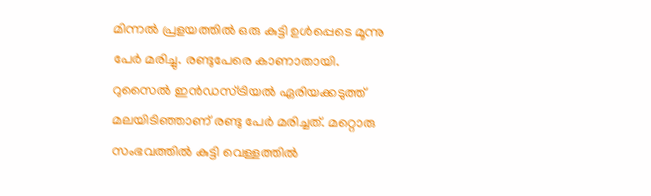മിന്നല്‍ പ്രളയത്തില്‍ ഒരു കുട്ടി ഉള്‍പ്പെടെ മൂന്നു പേര്‍ മരിച്ചു. രണ്ടുപേരെ കാണാതായി.
റുസൈല്‍ ഇന്‍ഡസ്ട്രിയല്‍ ഏരിയക്കടുത്ത് മലയിടിഞ്ഞാണ് രണ്ടു പേര്‍ മരിച്ചത്. മറ്റൊരു സംഭവത്തില്‍ കുട്ടി വെള്ളത്തില്‍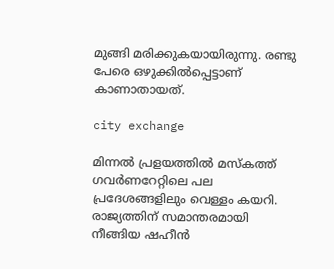മുങ്ങി മരിക്കുകയായിരുന്നു. രണ്ടു പേരെ ഒഴുക്കില്‍പ്പെട്ടാണ് കാണാതായത്.

city exchange

മിന്നല്‍ പ്രളയത്തില്‍ മസ്‌കത്ത് ഗവര്‍ണറേറ്റിലെ പല പ്രദേശങ്ങളിലും വെള്ളം കയറി. രാജ്യത്തിന് സമാന്തരമായി നീങ്ങിയ ഷഹീന്‍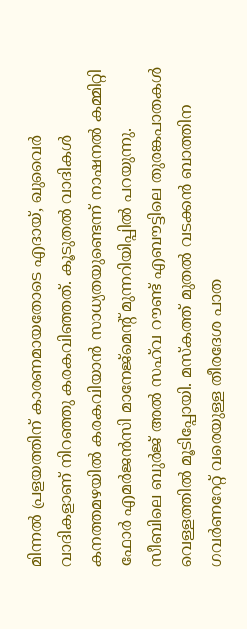മിന്നല്‍ പ്രളയത്തിന് കാരണമായതോടെ എദായ്, ഖുവൈര്‍ വാദികളാണ് നിറഞ്ഞു കരകവിഞ്ഞത്. കൂടുതല്‍ വാദികള്‍ കനത്തമഴയില്‍ കരകവിയാന്‍ സാധ്യതയുണ്ടെന്ന് നാഷനല്‍ കമ്മിറ്റി ഫോര്‍ എമര്‍ജന്‍സി മാനേജ്മെന്റ് മുന്നറിയിപ്പില്‍ പറയുന്നു. സീബിലെ ബുര്‍ജ് അല്‍ സഹ്‌വ റൗണ്ട് എബൗട്ടിലെ തുരങ്കപാതകള്‍ വെള്ളത്തില്‍ മൂടിപ്പോയി. മസ്‌കത്ത് മുതല്‍ വടക്കന്‍ ബാത്തിന ഗവര്‍ണറേറ്റ് വരെയുള്ള തീരദേശ പാത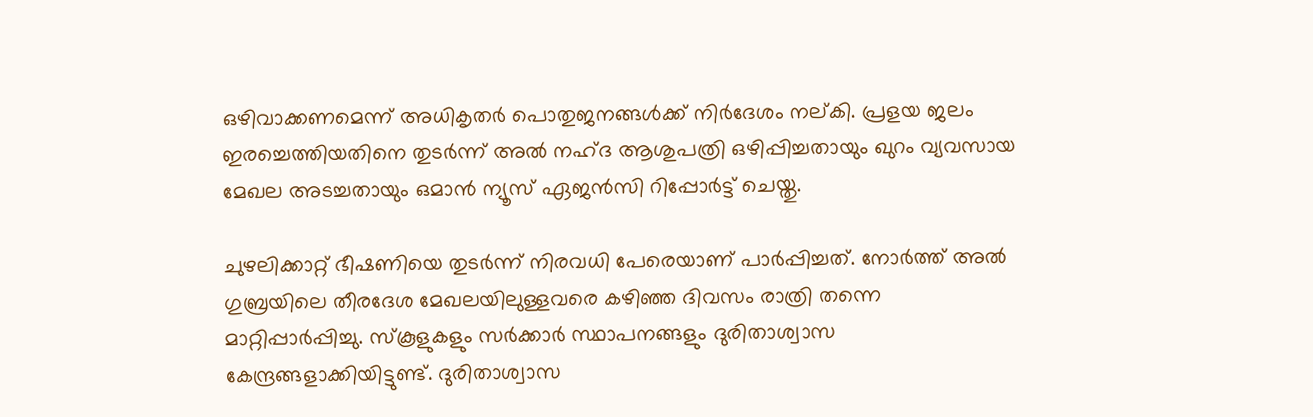ഒഴിവാക്കണമെന്ന് അധികൃതര്‍ പൊതുജനങ്ങള്‍ക്ക് നിര്‍ദേശം നല്കി. പ്രളയ ജലം ഇരച്ചെത്തിയതിനെ തുടര്‍ന്ന് അല്‍ നഹ്ദ ആശുപത്രി ഒഴിപ്പിച്ചതായും ഖുറം വ്യവസായ മേഖല അടച്ചതായും ഒമാന്‍ ന്യൂസ് ഏജന്‍സി റിപ്പോര്‍ട്ട് ചെയ്തു.

ചുഴലിക്കാറ്റ് ഭീഷണിയെ തുടര്‍ന്ന് നിരവധി പേരെയാണ് പാര്‍പ്പിച്ചത്. നോര്‍ത്ത് അല്‍ ഗുബ്രയിലെ തീരദേശ മേഖലയിലുള്ളവരെ കഴിഞ്ഞ ദിവസം രാത്രി തന്നെ മാറ്റിപ്പാര്‍പ്പിച്ചു. സ്‌കൂളുകളും സര്‍ക്കാര്‍ സ്ഥാപനങ്ങളും ദുരിതാശ്വാസ കേന്ദ്രങ്ങളാക്കിയിട്ടുണ്ട്. ദുരിതാശ്വാസ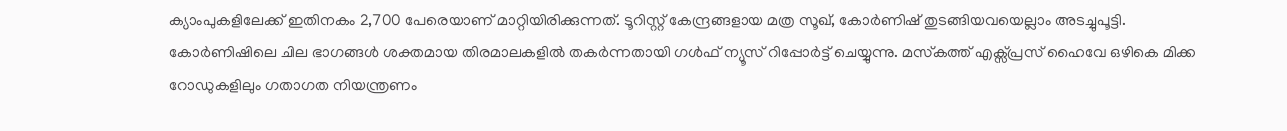ക്യാംപുകളിലേക്ക് ഇതിനകം 2,700 പേരെയാണ് മാറ്റിയിരിക്കുന്നത്. ടൂറിസ്റ്റ് കേന്ദ്രങ്ങളായ മത്ര സൂഖ്, കോര്‍ണിഷ് തുടങ്ങിയവയെല്ലാം അടച്ചുപൂട്ടി. കോര്‍ണിഷിലെ ചില ഭാഗങ്ങള്‍ ശക്തമായ തിരമാലകളില്‍ തകര്‍ന്നതായി ഗള്‍ഫ് ന്യൂസ് റിപ്പോര്‍ട്ട് ചെയ്യുന്നു. മസ്‌കത്ത് എക്സ്പ്രസ് ഹൈവേ ഒഴികെ മിക്ക റോഡുകളിലും ഗതാഗത നിയന്ത്രണം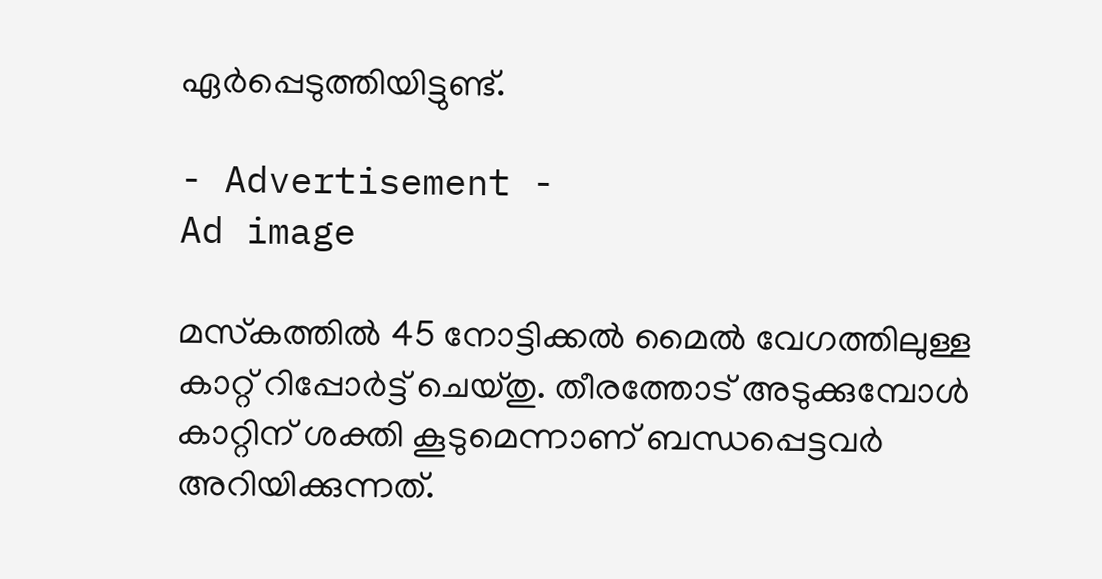ഏര്‍പ്പെടുത്തിയിട്ടുണ്ട്.

- Advertisement -
Ad image

മസ്‌കത്തില്‍ 45 നോട്ടിക്കല്‍ മൈല്‍ വേഗത്തിലുള്ള കാറ്റ് റിപ്പോര്‍ട്ട് ചെയ്തു. തീരത്തോട് അടുക്കുമ്പോള്‍ കാറ്റിന് ശക്തി കൂടുമെന്നാണ് ബന്ധപ്പെട്ടവര്‍ അറിയിക്കുന്നത്.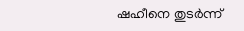ഷഹീനെ തുടര്‍ന്ന്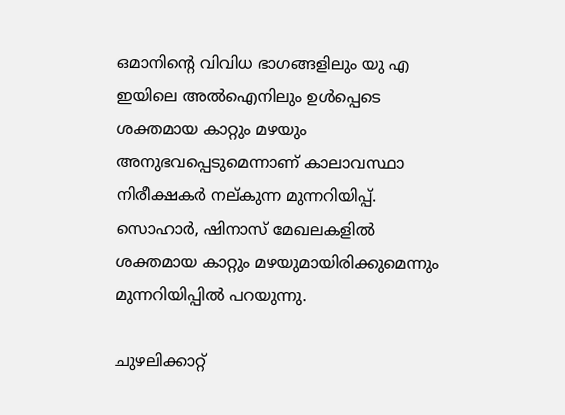ഒമാനിന്റെ വിവിധ ഭാഗങ്ങളിലും യു എ ഇയിലെ അല്‍ഐനിലും ഉള്‍പ്പെടെ ശക്തമായ കാറ്റും മഴയും അനുഭവപ്പെടുമെന്നാണ് കാലാവസ്ഥാ നിരീക്ഷകര്‍ നല്കുന്ന മുന്നറിയിപ്പ്. സൊഹാര്‍, ഷിനാസ് മേഖലകളില്‍ ശക്തമായ കാറ്റും മഴയുമായിരിക്കുമെന്നും മുന്നറിയിപ്പില്‍ പറയുന്നു.

ചുഴലിക്കാറ്റ്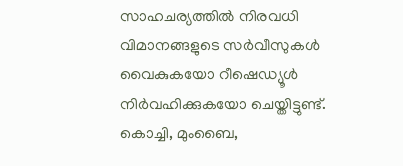സാഹചര്യത്തില്‍ നിരവധി വിമാനങ്ങളുടെ സര്‍വീസുകള്‍ വൈകുകയോ റീഷെഡ്യൂള്‍ നിര്‍വഹിക്കുകയോ ചെയ്തിട്ടുണ്ട്. കൊച്ചി, മുംബൈ,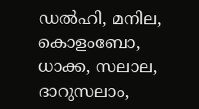ഡല്‍ഹി, മനില, കൊളംബോ, ധാക്ക, സലാല, ദാറുസലാം,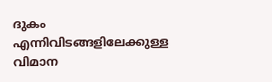ദുകം എന്നിവിടങ്ങളിലേക്കുള്ള വിമാന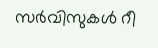സര്‍വിസുകള്‍ റീ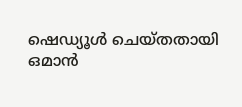ഷെഡ്യൂള്‍ ചെയ്തതായി ഒമാന്‍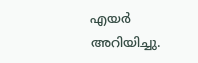എയര്‍ അറിയിച്ചു.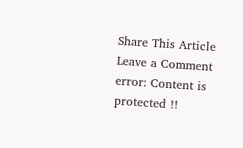Share This Article
Leave a Comment
error: Content is protected !!